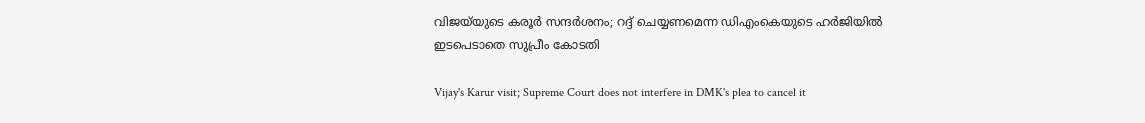വിജയ്‌യുടെ കരൂര്‍ സന്ദര്‍ശനം; റദ്ദ് ചെയ്യണമെന്ന ഡിഎംകെയുടെ ഹര്‍ജിയില്‍ ഇടപെടാതെ സുപ്രീം കോടതി

Vijay's Karur visit; Supreme Court does not interfere in DMK's plea to cancel it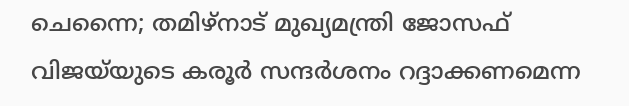ചെന്നൈ; തമിഴ്‌നാട് മുഖ്യമന്ത്രി ജോസഫ് വിജയ്‌യുടെ കരൂര്‍ സന്ദര്‍ശനം റദ്ദാക്കണമെന്ന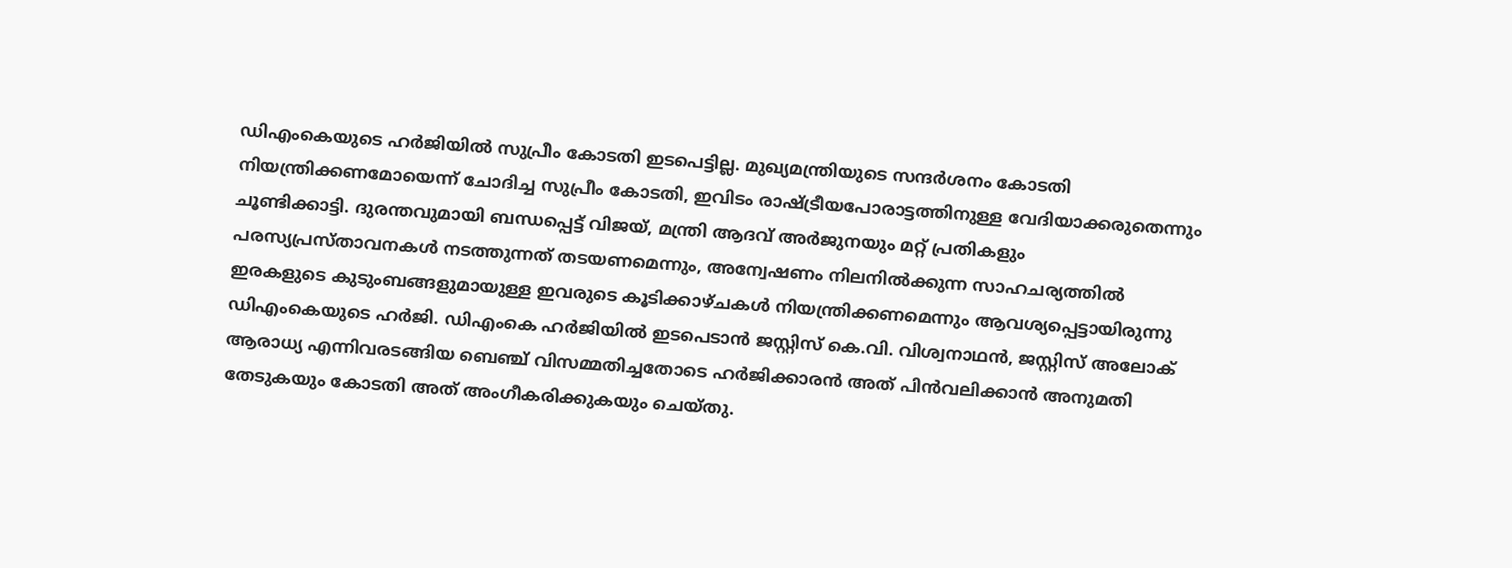ഡിഎംകെയുടെ ഹര്‍ജിയില്‍ സുപ്രീം കോടതി ഇടപെട്ടില്ല. മുഖ്യമന്ത്രിയുടെ സന്ദര്‍ശനം കോടതി നിയന്ത്രിക്കണമോയെന്ന് ചോദിച്ച സുപ്രീം കോടതി, ഇവിടം രാഷ്ട്രീയപോരാട്ടത്തിനുള്ള വേദിയാക്കരുതെന്നും ചൂണ്ടിക്കാട്ടി. ദുരന്തവുമായി ബന്ധപ്പെട്ട് വിജയ്, മന്ത്രി ആദവ് അര്‍ജുനയും മറ്റ് പ്രതികളും പരസ്യപ്രസ്താവനകള്‍ നടത്തുന്നത് തടയണമെന്നും, അന്വേഷണം നിലനില്‍ക്കുന്ന സാഹചര്യത്തില്‍ ഇരകളുടെ കുടുംബങ്ങളുമായുള്ള ഇവരുടെ കൂടിക്കാഴ്ചകള്‍ നിയന്ത്രിക്കണമെന്നും ആവശ്യപ്പെട്ടായിരുന്നു ഡിഎംകെയുടെ ഹര്‍ജി. ഡിഎംകെ ഹര്‍ജിയില്‍ ഇടപെടാന്‍ ജസ്റ്റിസ് കെ.വി. വിശ്വനാഥന്‍, ജസ്റ്റിസ് അലോക് ആരാധ്യ എന്നിവരടങ്ങിയ ബെഞ്ച് വിസമ്മതിച്ചതോടെ ഹര്‍ജിക്കാരന്‍ അത് പിന്‍വലിക്കാന്‍ അനുമതി തേടുകയും കോടതി അത് അംഗീകരിക്കുകയും ചെയ്തു.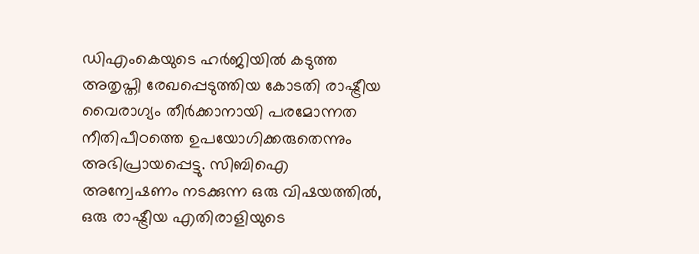ഡിഎംകെയുടെ ഹര്‍ജിയില്‍ കടുത്ത അതൃപ്തി രേഖപ്പെടുത്തിയ കോടതി രാഷ്ട്രീയ വൈരാഗ്യം തീര്‍ക്കാനായി പരമോന്നത നീതിപീഠത്തെ ഉപയോഗിക്കരുതെന്നും അഭിപ്രായപ്പെട്ടു. സിബിഐ അന്വേഷണം നടക്കുന്ന ഒരു വിഷയത്തില്‍, ഒരു രാഷ്ട്രീയ എതിരാളിയുടെ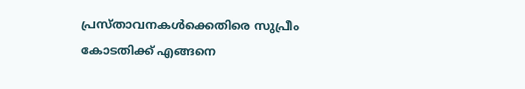പ്രസ്താവനകള്‍ക്കെതിരെ സുപ്രീം കോടതിക്ക് എങ്ങനെ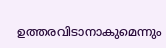ഉത്തരവിടാനാകുമെന്നും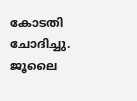കോടതി ചോദിച്ചു. ജൂലൈ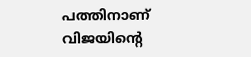പത്തിനാണ് വിജയിന്റെ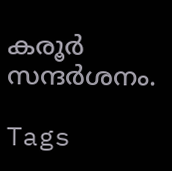കരൂര്‍ സന്ദര്‍ശനം.

Tags